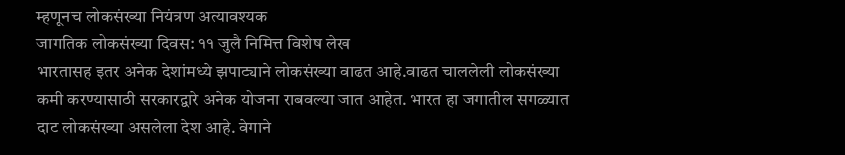म्हणूनच लोकसंख्या नियंत्रण अत्यावश्यक
जागतिक लोकसंख्या दिवस: ११ जुलै निमित्त विशेष लेख
भारतासह इतर अनेक देशांमध्ये झपाट्याने लोकसंख्या वाढत आहे.वाढत चाललेली लोकसंख्या कमी करण्यासाठी सरकारद्वारे अनेक योजना राबवल्या जात आहेत. भारत हा जगातील सगळ्यात दाट लोकसंख्या असलेला देश आहे. वेगाने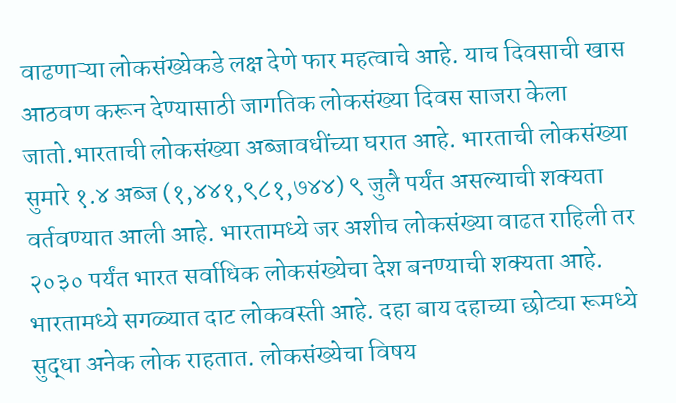वाढणाऱ्या लोकसंख्येकडे लक्ष देणे फार महत्वाचे आहे. याच दिवसाची खास आठवण करून देण्यासाठी जागतिक लोकसंख्या दिवस साजरा केला जातो.भारताची लोकसंख्या अब्जावधींच्या घरात आहे. भारताची लोकसंख्या सुमारे १.४ अब्ज (१,४४१,९८१,७४४) ९ जुलै पर्यंत असल्याची शक्यता वर्तवण्यात आली आहे. भारतामध्ये जर अशीच लोकसंख्या वाढत राहिली तर २०३० पर्यंत भारत सर्वाधिक लोकसंख्येचा देश बनण्याची शक्यता आहे. भारतामध्ये सगळ्यात दाट लोकवस्ती आहे. दहा बाय दहाच्या छोट्या रूमध्ये सुद्धा अनेक लोक राहतात. लोकसंख्येचा विषय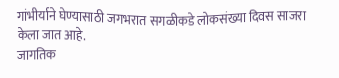गांभीर्याने घेण्यासाठी जगभरात सगळीकडे लोकसंख्या दिवस साजरा केला जात आहे.
जागतिक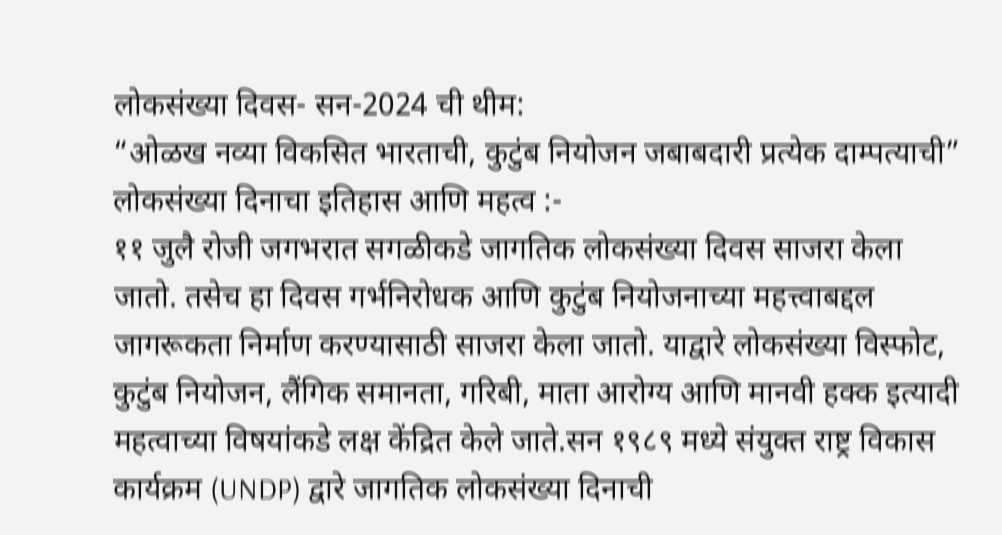लोकसंख्या दिवस- सन-2024 ची थीम:
“ओळख नव्या विकसित भारताची, कुटुंब नियोजन जबाबदारी प्रत्येक दाम्पत्याची”
लोकसंख्या दिनाचा इतिहास आणि महत्व :-
११ जुलै रोजी जगभरात सगळीकडे जागतिक लोकसंख्या दिवस साजरा केला जातो. तसेच हा दिवस गर्भनिरोधक आणि कुटुंब नियोजनाच्या महत्त्वाबद्दल जागरूकता निर्माण करण्यासाठी साजरा केला जातो. याद्वारे लोकसंख्या विस्फोट, कुटुंब नियोजन, लैंगिक समानता, गरिबी, माता आरोग्य आणि मानवी हक्क इत्यादी महत्वाच्या विषयांकडे लक्ष केंद्रित केले जाते.सन १९८९ मध्ये संयुक्त राष्ट्र विकास कार्यक्रम (UNDP) द्वारे जागतिक लोकसंख्या दिनाची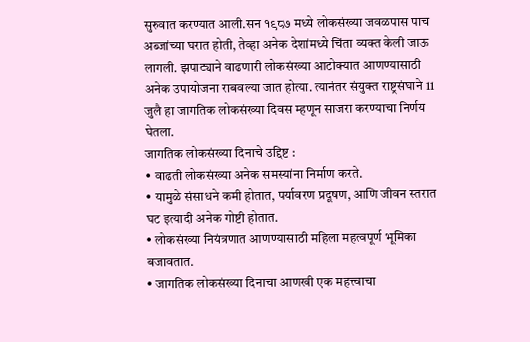सुरुवात करण्यात आली.सन १९८७ मध्ये लोकसंख्या जवळपास पाच अब्जांच्या घरात होती, तेव्हा अनेक देशांमध्ये चिंता व्यक्त केली जाऊ लागली. झपाट्याने वाढणारी लोकसंख्या आटोक्यात आणण्यासाठी अनेक उपायोजना राबवल्या जात होत्या. त्यानंतर संयुक्त राष्ट्रसंघाने 11 जुलै हा जागतिक लोकसंख्या दिवस म्हणून साजरा करण्याचा निर्णय घेतला.
जागतिक लोकसंख्या दिनाचे उद्दिष्ट :
• वाढती लोकसंख्या अनेक समस्यांना निर्माण करते.
• यामुळे संसाधने कमी होतात, पर्यावरण प्रदूषण, आणि जीवन स्तरात घट इत्यादी अनेक गोष्टी होतात.
• लोकसंख्या नियंत्रणात आणण्यासाठी महिला महत्वपूर्ण भूमिका बजावतात.
• जागतिक लोकसंख्या दिनाचा आणखी एक महत्त्वाचा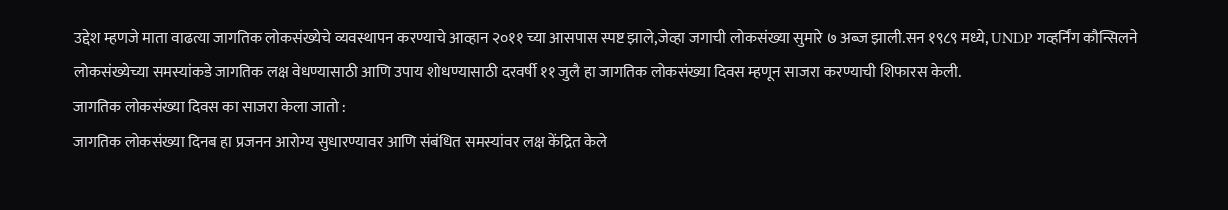उद्देश म्हणजे माता वाढत्या जागतिक लोकसंख्येचे व्यवस्थापन करण्याचे आव्हान २०११ च्या आसपास स्पष्ट झाले,जेव्हा जगाची लोकसंख्या सुमारे ७ अब्ज झाली.सन १९८९ मध्ये, UNDP गव्हर्निंग कौन्सिलने लोकसंख्येच्या समस्यांकडे जागतिक लक्ष वेधण्यासाठी आणि उपाय शोधण्यासाठी दरवर्षी ११ जुलै हा जागतिक लोकसंख्या दिवस म्हणून साजरा करण्याची शिफारस केली.
जागतिक लोकसंख्या दिवस का साजरा केला जातो :
जागतिक लोकसंख्या दिनब हा प्रजनन आरोग्य सुधारण्यावर आणि संबंधित समस्यांवर लक्ष केंद्रित केले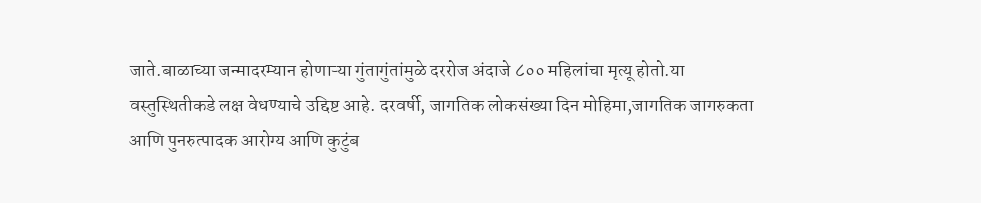जाते.बाळाच्या जन्मादरम्यान होणाऱ्या गुंतागुंतांमुळे दररोज अंदाजे ८०० महिलांचा मृत्यू होतो.या वस्तुस्थितीकडे लक्ष वेधण्याचे उद्दिष्ट आहे. दरवर्षी, जागतिक लोकसंख्या दिन मोहिमा,जागतिक जागरुकता आणि पुनरुत्पादक आरोग्य आणि कुटुंब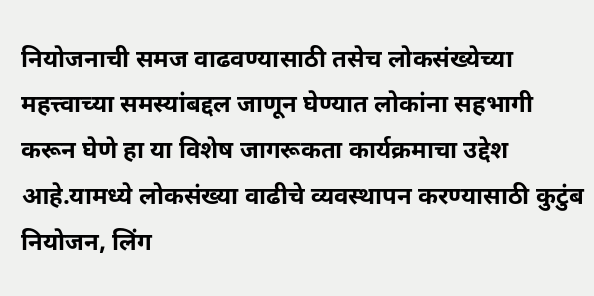नियोजनाची समज वाढवण्यासाठी तसेच लोकसंख्येच्या महत्त्वाच्या समस्यांबद्दल जाणून घेण्यात लोकांना सहभागी करून घेणे हा या विशेष जागरूकता कार्यक्रमाचा उद्देश आहे.यामध्ये लोकसंख्या वाढीचे व्यवस्थापन करण्यासाठी कुटुंब नियोजन, लिंग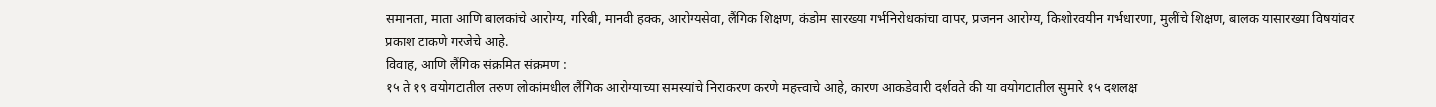समानता, माता आणि बालकांचे आरोग्य, गरिबी, मानवी हक्क, आरोग्यसेवा, लैंगिक शिक्षण, कंडोम सारख्या गर्भनिरोधकांचा वापर, प्रजनन आरोग्य, किशोरवयीन गर्भधारणा, मुलींचे शिक्षण, बालक यासारख्या विषयांवर प्रकाश टाकणे गरजेचे आहे.
विवाह, आणि लैंगिक संक्रमित संक्रमण :
१५ ते १९ वयोगटातील तरुण लोकांमधील लैंगिक आरोग्याच्या समस्यांचे निराकरण करणे महत्त्वाचे आहे, कारण आकडेवारी दर्शवते की या वयोगटातील सुमारे १५ दशलक्ष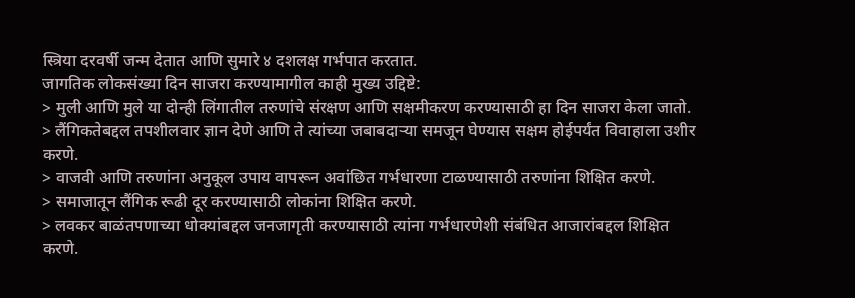स्त्रिया दरवर्षी जन्म देतात आणि सुमारे ४ दशलक्ष गर्भपात करतात.
जागतिक लोकसंख्या दिन साजरा करण्यामागील काही मुख्य उद्दिष्टे:
> मुली आणि मुले या दोन्ही लिंगातील तरुणांचे संरक्षण आणि सक्षमीकरण करण्यासाठी हा दिन साजरा केला जातो.
> लैंगिकतेबद्दल तपशीलवार ज्ञान देणे आणि ते त्यांच्या जबाबदाऱ्या समजून घेण्यास सक्षम होईपर्यंत विवाहाला उशीर करणे.
> वाजवी आणि तरुणांना अनुकूल उपाय वापरून अवांछित गर्भधारणा टाळण्यासाठी तरुणांना शिक्षित करणे.
> समाजातून लैंगिक रूढी दूर करण्यासाठी लोकांना शिक्षित करणे.
> लवकर बाळंतपणाच्या धोक्यांबद्दल जनजागृती करण्यासाठी त्यांना गर्भधारणेशी संबंधित आजारांबद्दल शिक्षित करणे.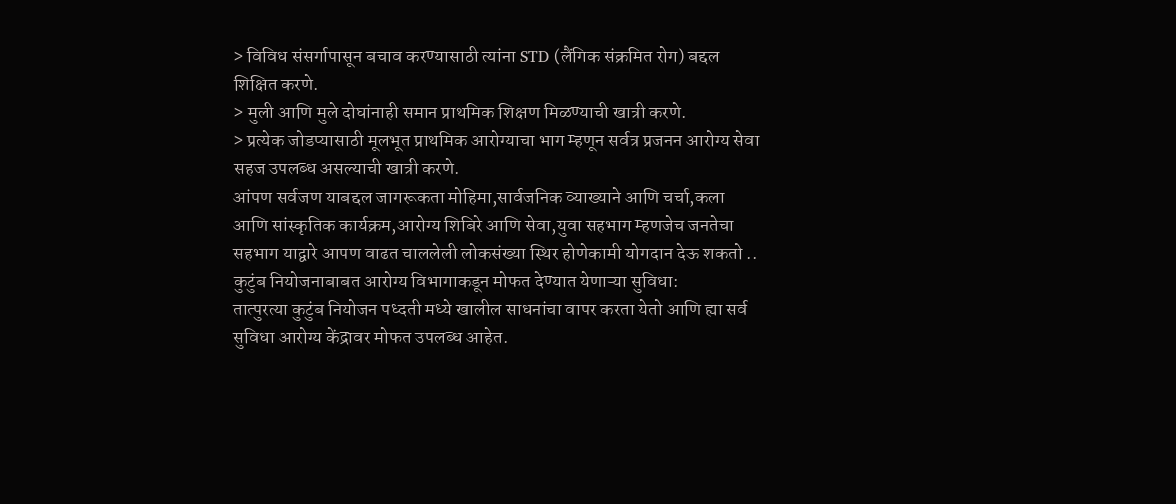> विविध संसर्गापासून बचाव करण्यासाठी त्यांना STD (लैंगिक संक्रमित रोग) बद्दल शिक्षित करणे.
> मुली आणि मुले दोघांनाही समान प्राथमिक शिक्षण मिळण्याची खात्री करणे.
> प्रत्येक जोडप्यासाठी मूलभूत प्राथमिक आरोग्याचा भाग म्हणून सर्वत्र प्रजनन आरोग्य सेवा सहज उपलब्ध असल्याची खात्री करणे.
आंपण सर्वजण याबद्दल जागरूकता मोहिमा,सार्वजनिक व्याख्याने आणि चर्चा,कला आणि सांस्कृतिक कार्यक्रम,आरोग्य शिबिरे आणि सेवा,युवा सहभाग म्हणजेच जनतेचा सहभाग याद्वारे आपण वाढत चाललेली लोकसंख्या स्थिर होणेकामी योगदान देऊ शकतो ..
कुटुंब नियोजनाबाबत आरोग्य विभागाकडून मोफत देण्यात येणाऱ्या सुविधा:
तात्पुरत्या कुटुंब नियोजन पध्दती मध्ये खालील साधनांचा वापर करता येतो आणि ह्या सर्व सुविधा आरोग्य केंद्रावर मोफत उपलब्ध आहेत.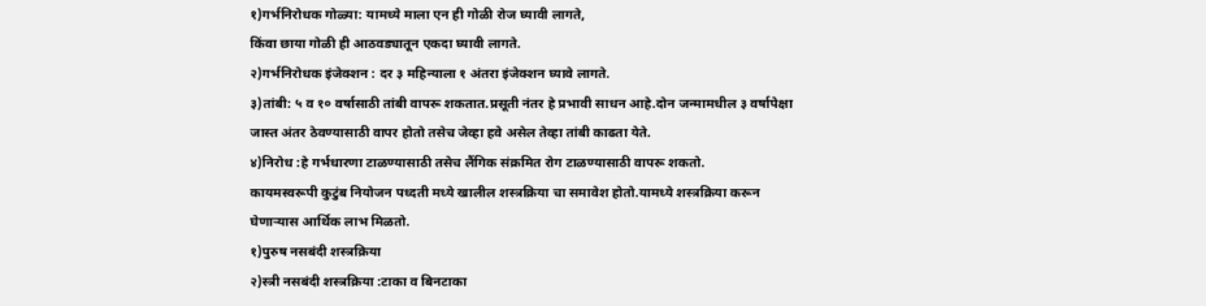१)गर्भनिरोधक गोळ्या: यामध्ये माला एन ही गोळी रोज घ्यावी लागते,
किंवा छाया गोळी ही आठवड्यातून एकदा घ्यावी लागते.
२)गर्भनिरोधक इंजेक्शन : दर ३ महिन्याला १ अंतरा इंजेक्शन घ्यावे लागते.
३)तांबी: ५ व १० वर्षासाठी तांबी वापरू शकतात.प्रसूती नंतर हे प्रभावी साधन आहे.दोन जन्मामधील ३ वर्षापेक्षा जास्त अंतर ठेवण्यासाठी वापर होतो तसेच जेव्हा हवे असेल तेव्हा तांबी काढता येते.
४)निरोध :हे गर्भधारणा टाळण्यासाठी तसेच लैंगिक संक्रमित रोग टाळण्यासाठी वापरू शकतो.
कायमस्वरूपी कुटुंब नियोजन पध्दती मध्ये खालील शस्त्रक्रिया चा समावेश होतो.यामध्ये शस्त्रक्रिया करून घेणाऱ्यास आर्थिक लाभ मिळतो.
१)पुरुष नसबंदी शस्त्रक्रिया
२)स्त्री नसबंदी शस्त्रक्रिया :टाका व बिनटाका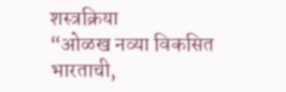शस्त्रक्रिया
“ओळख नव्या विकसित भारताची,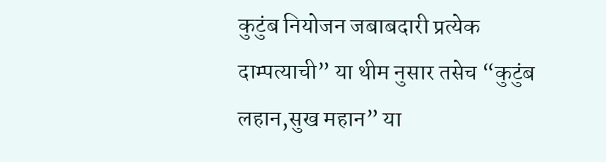कुटुंब नियोजन जबाबदारी प्रत्येक दाम्पत्याची” या थीम नुसार तसेच “कुटुंब लहान,सुख महान” या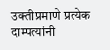उक्तीप्रमाणे प्रत्येक दाम्पत्यांनी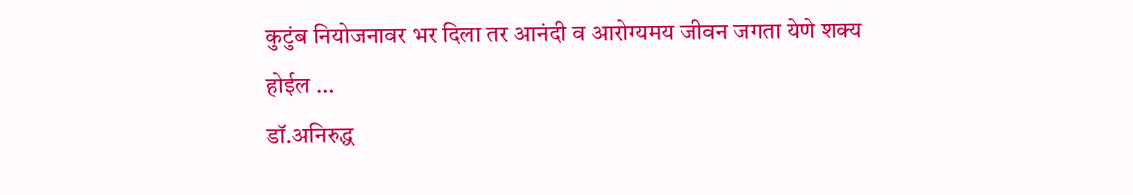कुटुंब नियोजनावर भर दिला तर आनंदी व आरोग्यमय जीवन जगता येणे शक्य होईल …
डॉ.अनिरुद्ध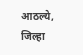आठल्ये,
जिल्हा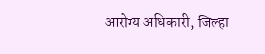आरोग्य अधिकारी, जिल्हा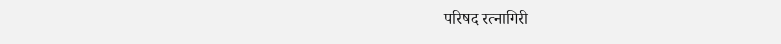परिषद रत्नागिरी